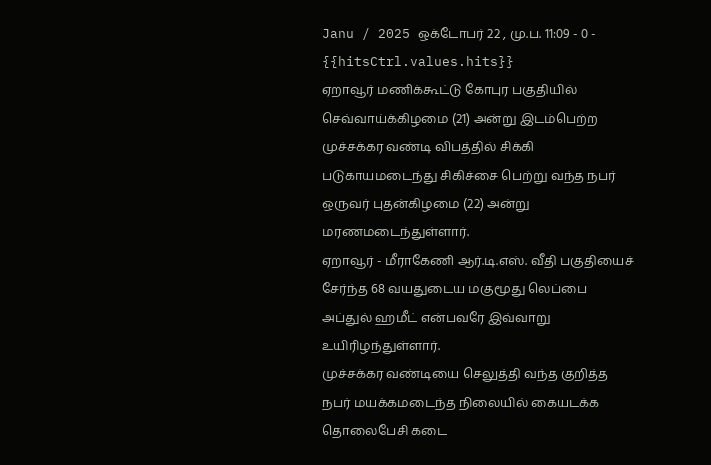Janu / 2025 ஒக்டோபர் 22 , மு.ப. 11:09 - 0 - {{hitsCtrl.values.hits}}
ஏறாவூர் மணிக்கூட்டு கோபுர பகுதியில் செவ்வாய்க்கிழமை (21) அன்று இடம்பெற்ற முச்சக்கர வண்டி விபத்தில் சிக்கி படுகாயமடைந்து சிகிச்சை பெற்று வந்த நபர் ஒருவர் புதன்கிழமை (22) அன்று மரணமடைந்துள்ளார்.
ஏறாவூர் - மீராகேணி ஆர்.டி.எஸ். வீதி பகுதியைச் சேர்ந்த 68 வயதுடைய மகுமூது லெப்பை அப்துல் ஹமீட் என்பவரே இவ்வாறு உயிரிழந்துள்ளார்.
முச்சக்கர வண்டியை செலுத்தி வந்த குறித்த நபர் மயக்கமடைந்த நிலையில் கையடக்க தொலைபேசி கடை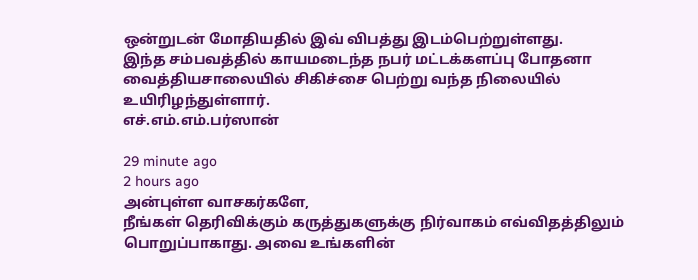ஒன்றுடன் மோதியதில் இவ் விபத்து இடம்பெற்றுள்ளது.
இந்த சம்பவத்தில் காயமடைந்த நபர் மட்டக்களப்பு போதனா வைத்தியசாலையில் சிகிச்சை பெற்று வந்த நிலையில் உயிரிழந்துள்ளார்.
எச்.எம்.எம்.பர்ஸான்

29 minute ago
2 hours ago
அன்புள்ள வாசகர்களே,
நீங்கள் தெரிவிக்கும் கருத்துகளுக்கு நிர்வாகம் எவ்விதத்திலும் பொறுப்பாகாது. அவை உங்களின்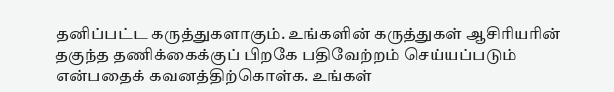தனிப்பட்ட கருத்துகளாகும். உங்களின் கருத்துகள் ஆசிரியரின் தகுந்த தணிக்கைக்குப் பிறகே பதிவேற்றம் செய்யப்படும் என்பதைக் கவனத்திற்கொள்க. உங்கள்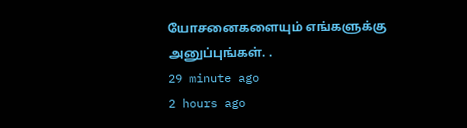யோசனைகளையும் எங்களுக்கு அனுப்புங்கள். .
29 minute ago
2 hours ago